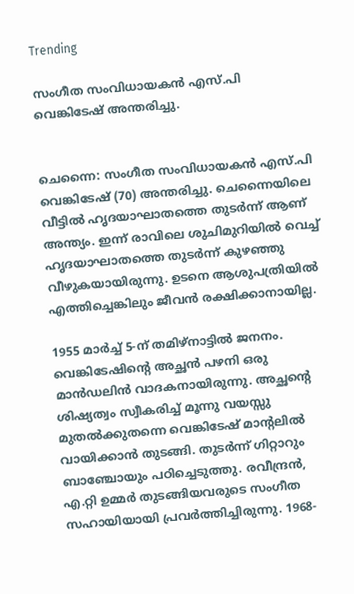Trending

സംഗീത സംവിധായകൻ എസ്.പി വെങ്കിടേഷ് അന്തരിച്ചു.


ചെന്നൈ: സംഗീത സംവിധായകൻ എസ്.പി വെങ്കിടേഷ് (70) അന്തരിച്ചു. ചെന്നൈയിലെ വീട്ടിൽ ഹൃദയാഘാതത്തെ തുടർന്ന് ആണ് അന്ത്യം. ഇന്ന് രാവിലെ ശുചിമുറിയിൽ വെച്ച് ഹൃദയാഘാതത്തെ തുടർന്ന് കുഴഞ്ഞു വീഴുകയായിരുന്നു. ഉടനെ ആശുപത്രിയിൽ എത്തിച്ചെങ്കിലും ജീവൻ രക്ഷിക്കാനായില്ല.

1955 മാർച്ച്‌ 5-ന് തമിഴ്നാട്ടില്‍ ജനനം. വെങ്കിടേഷിന്റെ അച്ഛൻ പഴനി ഒരു മാൻഡലിൻ വാദകനായിരുന്നു. അച്ഛന്റെ ശിഷ്യത്വം സ്വീകരിച്ച്‌ മൂന്നു വയസ്സു മുതല്‍ക്കുതന്നെ വെങ്കിടേഷ് മാന്റലില്‍ വായിക്കാൻ തുടങ്ങി. തുടർന്ന് ഗിറ്റാറും ബാഞ്ചോയും പഠിച്ചെടുത്തു. രവീന്ദ്രൻ, എ.റ്റി ഉമ്മർ തുടങ്ങിയവരുടെ സംഗീത സഹായിയായി പ്രവർത്തിച്ചിരുന്നു. 1968-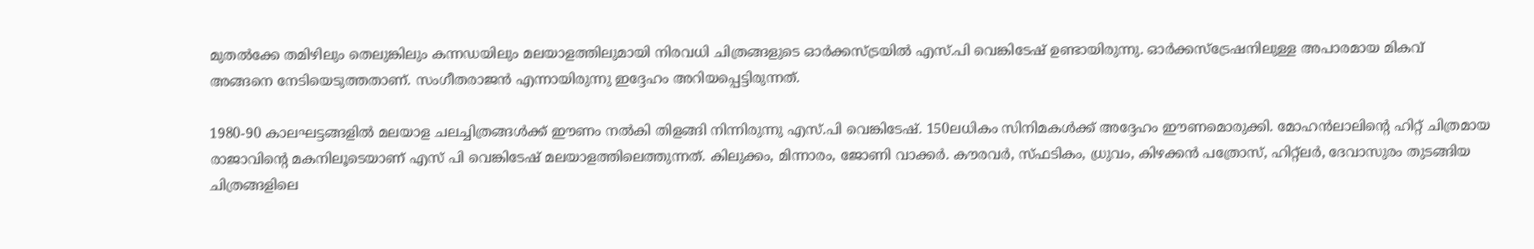മുതല്‍ക്കേ തമിഴിലും തെലുങ്കിലും കന്നഡയിലും മലയാളത്തിലുമായി നിരവധി ചിത്രങ്ങളുടെ ഓര്‍ക്കസ്ട്രയില്‍ എസ്.പി വെങ്കിടേഷ് ഉണ്ടായിരുന്നു. ഓര്‍ക്കസ്ട്രേഷനിലുള്ള അപാരമായ മികവ് അങ്ങനെ നേടിയെടുത്തതാണ്. സംഗീതരാജൻ എന്നായിരുന്നു ഇദ്ദേഹം അറിയപ്പെട്ടിരുന്നത്.

1980-90 കാലഘട്ടങ്ങളിൽ മലയാള ചലച്ചിത്രങ്ങൾക്ക് ഈണം നൽകി തിളങ്ങി നിന്നിരുന്നു എസ്.പി വെങ്കിടേഷ്. 150ലധികം സിനിമകള്‍ക്ക് അദ്ദേഹം ഈണമൊരുക്കി. മോഹൻലാലിന്‍റെ ഹിറ്റ് ചിത്രമായ രാജാവിന്‍റെ മകനിലൂടെയാണ് എസ് പി വെങ്കിടേഷ് മലയാളത്തിലെത്തുന്നത്. കിലുക്കം, മിന്നാരം, ജോണി വാക്കർ. കൗരവര്‍, സ്ഫടികം, ധ്രുവം, കിഴക്കൻ പത്രോസ്, ഹിറ്റ്ലര്‍, ദേവാസുരം തുടങ്ങിയ ചിത്രങ്ങളിലെ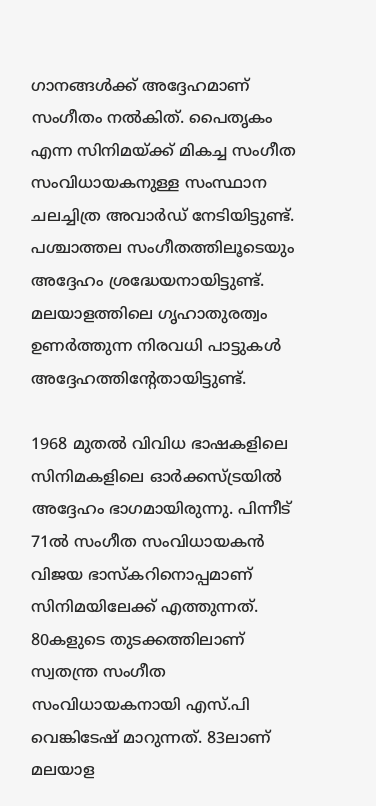ഗാനങ്ങള്‍ക്ക് അദ്ദേഹമാണ് സംഗീതം നൽകിത്. പൈതൃകം എന്ന സിനിമയ്ക്ക് മികച്ച സംഗീത സംവിധായകനുള്ള സംസ്ഥാന ചലച്ചിത്ര അവാര്‍ഡ് നേടിയിട്ടുണ്ട്. പശ്ചാത്തല സംഗീതത്തിലൂടെയും അദ്ദേഹം ശ്രദ്ധേയനായിട്ടുണ്ട്. മലയാളത്തിലെ ഗൃഹാതുരത്വം ഉണര്‍ത്തുന്ന നിരവധി പാട്ടുകള്‍ അദ്ദേഹത്തിന്‍റേതായിട്ടുണ്ട്.

1968 മുതൽ വിവിധ ഭാഷകളിലെ സിനിമകളിലെ ഓര്‍ക്കസ്ട്രയിൽ അദ്ദേഹം ഭാഗമായിരുന്നു. പിന്നീട് 71ൽ സംഗീത സംവിധായകൻ വിജയ ഭാസ്കറിനൊപ്പമാണ് സിനിമയിലേക്ക് എത്തുന്നത്. 80കളുടെ തുടക്കത്തിലാണ് സ്വതന്ത്ര സംഗീത സംവിധായകനായി എസ്.പി വെങ്കിടേഷ് മാറുന്നത്. 83ലാണ് മലയാള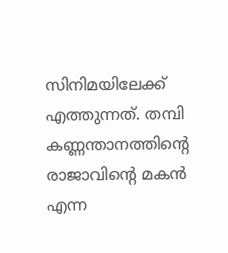സിനിമയിലേക്ക് എത്തുന്നത്. തമ്പി കണ്ണന്താനത്തിന്‍റെ രാജാവിന്‍റെ മകൻ എന്ന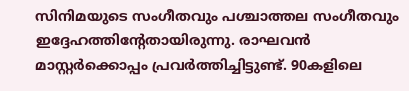സിനിമയുടെ സംഗീതവും പശ്ചാത്തല സംഗീതവും ഇദ്ദേഹത്തിന്‍റേതായിരുന്നു. രാഘവൻ മാസ്റ്റര്‍ക്കൊപ്പം പ്രവര്‍ത്തിച്ചിട്ടുണ്ട്. 90കളിലെ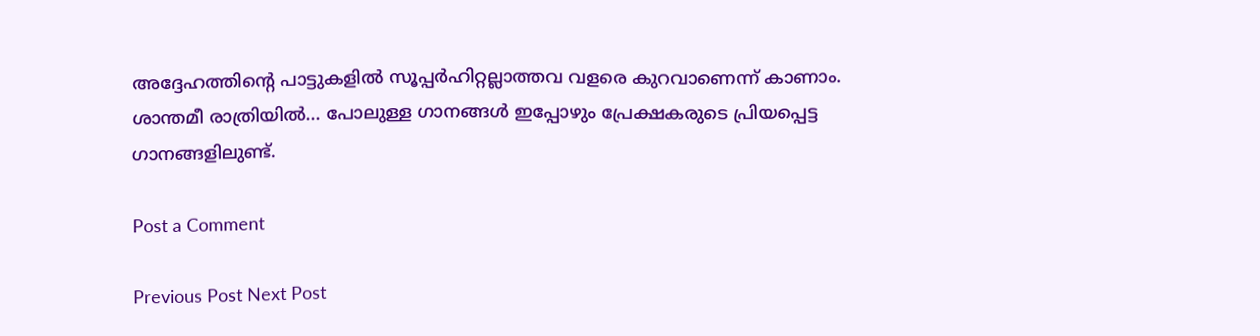അദ്ദേഹത്തിന്‍റെ പാട്ടുകളിൽ സൂപ്പര്‍ഹിറ്റല്ലാത്തവ വളരെ കുറവാണെന്ന് കാണാം. ശാന്തമീ രാത്രിയിൽ... പോലുള്ള ഗാനങ്ങള്‍ ഇപ്പോഴും പ്രേക്ഷകരുടെ പ്രിയപ്പെട്ട ഗാനങ്ങളിലുണ്ട്.

Post a Comment

Previous Post Next Post